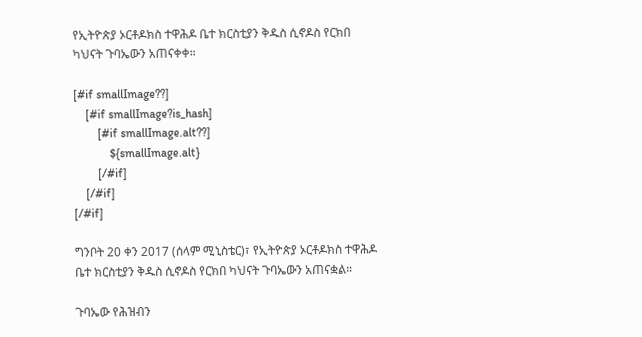የኢትዮጵያ ኦርቶዶክስ ተዋሕዶ ቤተ ክርስቲያን ቅዱስ ሲኖዶስ የርክበ ካህናት ጉባኤውን አጠናቀቀ።

[#if smallImage??]
    [#if smallImage?is_hash]
        [#if smallImage.alt??]
            ${smallImage.alt}
        [/#if]
    [/#if]
[/#if]

ግንቦት 20 ቀን 2017 (ሰላም ሚኒስቴር)፣ የኢትዮጵያ ኦርቶዶክስ ተዋሕዶ ቤተ ክርስቲያን ቅዱስ ሲኖዶስ የርክበ ካህናት ጉባኤውን አጠናቋል።

ጉባኤው የሕዝብን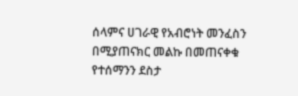ሰላምና ሀገራዊ የአብሮነት መንፈስን በሚያጠናክር መልኩ በመጠናቀቁ የተሰማንን ደስታ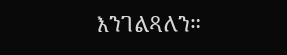እንገልጻለን።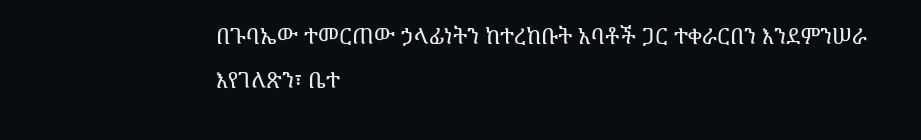በጉባኤው ተመርጠው ኃላፊነትን ከተረከቡት አባቶች ጋር ተቀራርበን እንደምንሠራ እየገለጽን፣ ቤተ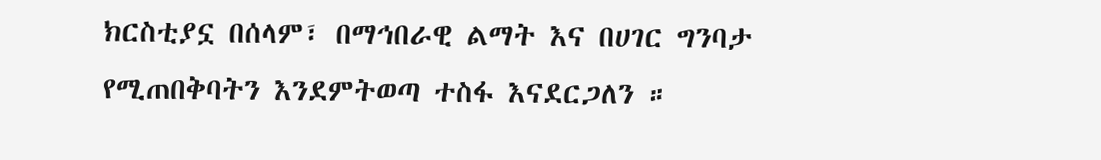ክርስቲያኗ በሰላም፣ በማኅበራዊ ልማት እና በሀገር ግንባታ የሚጠበቅባትን እንደምትወጣ ተስፋ እናደርጋለን ።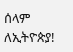ሰላም ለኢትዮጵያ!